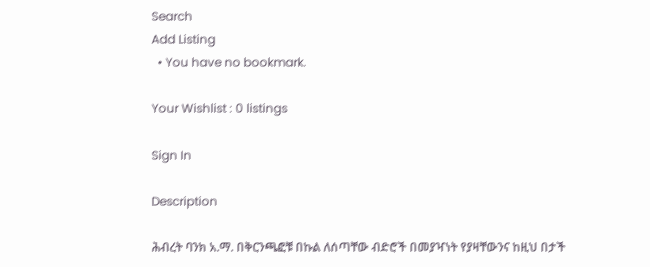Search
Add Listing
  • You have no bookmark.

Your Wishlist : 0 listings

Sign In

Description

ሕብረት ባንክ አ.ማ. በቅርንጫፎቹ በኩል ለሰጣቸው ብድሮች በመያዣነት የያዛቸውንና ከዚህ በታች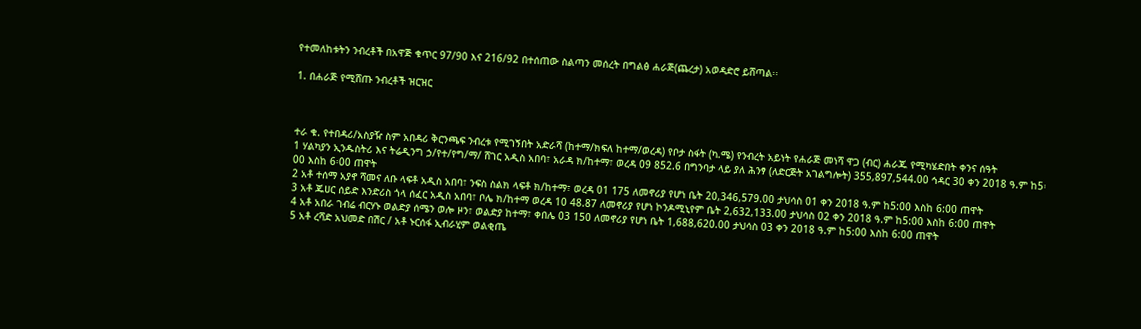የተመለከቱትን ንብረቶች በአዋጅ ቁጥር 97/90 እና 216/92 በተሰጠው ስልጣን መሰረት በግልፅ ሐራጅ(ጨረታ) አወዳድሮ ይሸጣል፡፡

1. በሐራጅ የሚሸጡ ንብረቶች ዝርዝር



ተራ ቁ. የተበዳሪ/አስያዥ ስም አበዳሪ ቅርንጫፍ ንብረቱ የሚገኝበት አድራሻ (ከተማ/ክፍለ ከተማ/ወረዳ) የቦታ ስፋት (ካ.ሜ) የንብረት አይነት የሐራጅ መነሻ ዋጋ (ብር) ሐራጁ የሚካሄድበት ቀንና ሰዓት
1 ሃልካያን ኢንዱስትሪ እና ትሬዲንግ ኃ/የተ/የግ/ማ/ ሸገር አዲስ አበባ፣ አራዳ ክ/ከተማ፣ ወረዳ 09 852.6 በግንባታ ላይ ያለ ሕንፃ (ለድርጅት አገልግሎት) 355,897,544.00 ኅዳር 30 ቀን 2018 ዓ.ም ከ5፡00 እስከ 6፡00 ጠዋት
2 አቶ ተሰማ አያኖ ሻመና ለቡ ላፍቶ አዲስ አበባ፣ ንፍስ ስልክ ላፍቶ ክ/ከተማ፣ ወረዳ 01 175 ለመኖሪያ የሆነ ቤት 20,346,579.00 ታህሳስ 01 ቀን 2018 ዓ.ም ከ5:00 እስከ 6:00 ጠዋት
3 አቶ ጁሀር ሰይድ እንድሪስ ጎላ ሰፈር አዲስ አበባ፣ ቦሌ ክ/ከተማ ወረዳ 10 48.87 ለመኖሪያ የሆነ ኮንዶሚኒየም ቤት 2,632,133.00 ታህሳስ 02 ቀን 2018 ዓ.ም ከ5:00 እስከ 6:00 ጠዋት
4 አቶ አበራ ገብሬ ብርሃኑ ወልድያ ሰሜን ወሎ ዞን፣ ወልድያ ከተማ፣ ቀበሌ 03 150 ለመኖሪያ የሆነ ቤት 1,688,620.00 ታህሳስ 03 ቀን 2018 ዓ.ም ከ5:00 እስከ 6:00 ጠዋት
5 አቶ ረሻድ አህመድ በሽር / አቶ ኑርሰፋ ኢብራሂም ወልቂጤ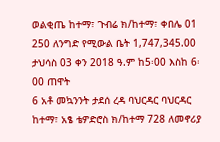ወልቂጤ ከተማ፣ ጉብሬ ክ/ከተማ፣ ቀበሌ 01 250 ለንግድ የሚውል ቤት 1,747,345.00 ታህሳስ 03 ቀን 2018 ዓ.ም ከ5፡00 እስከ 6፡00 ጠዋት
6 አቶ መኳንንት ታደሰ ረዳ ባህርዳር ባህርዳር ከተማ፣ አፄ ቴዎድሮስ ክ/ከተማ 728 ለመኖሪያ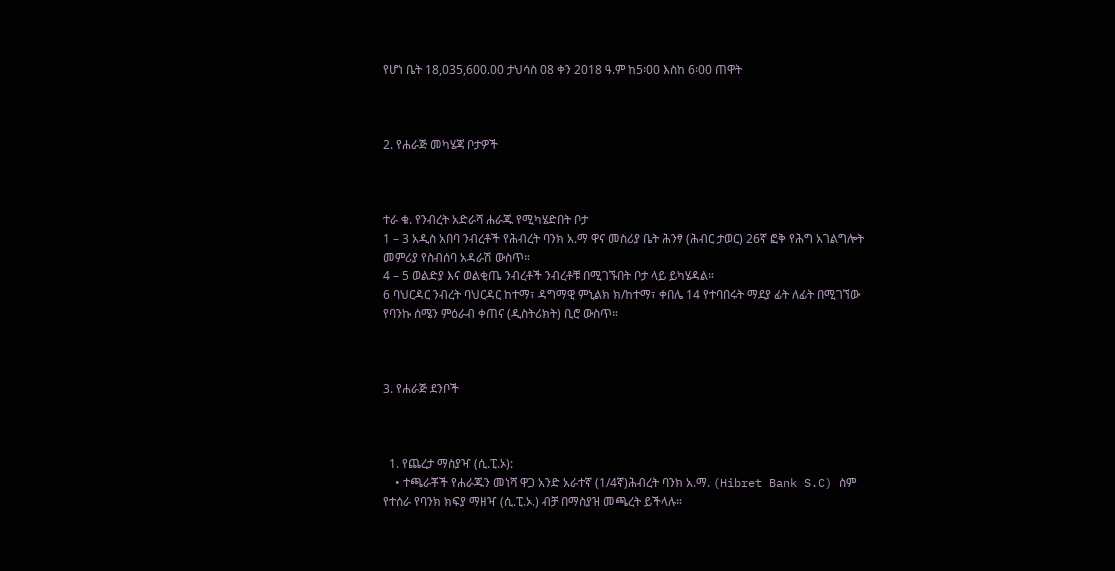የሆነ ቤት 18,035,600.00 ታህሳስ 08 ቀን 2018 ዓ.ም ከ5፡00 እስከ 6፡00 ጠዋት



2. የሐራጅ መካሄጃ ቦታዎች



ተራ ቁ. የንብረት አድራሻ ሐራጁ የሚካሄድበት ቦታ
1 – 3 አዲስ አበባ ንብረቶች የሕብረት ባንክ አ.ማ ዋና መስሪያ ቤት ሕንፃ (ሕብር ታወር) 26ኛ ፎቅ የሕግ አገልግሎት መምሪያ የስብሰባ አዳራሽ ውስጥ።
4 – 5 ወልድያ እና ወልቂጤ ንብረቶች ንብረቶቹ በሚገኙበት ቦታ ላይ ይካሄዳል።
6 ባህርዳር ንብረት ባህርዳር ከተማ፣ ዳግማዊ ምኒልክ ክ/ከተማ፣ ቀበሌ 14 የተባበሩት ማደያ ፊት ለፊት በሚገኘው የባንኩ ሰሜን ምዕራብ ቀጠና (ዲስትሪክት) ቢሮ ውስጥ።



3. የሐራጅ ደንቦች



  1. የጨረታ ማስያዣ (ሲ.ፒ.ኦ):
    • ተጫራቾች የሐራጁን መነሻ ዋጋ አንድ አራተኛ (1/4ኛ)ሕብረት ባንክ አ.ማ. (Hibret Bank S.C) ስም የተሰራ የባንክ ክፍያ ማዘዣ (ሲ.ፒ.ኦ.) ብቻ በማስያዝ መጫረት ይችላሉ።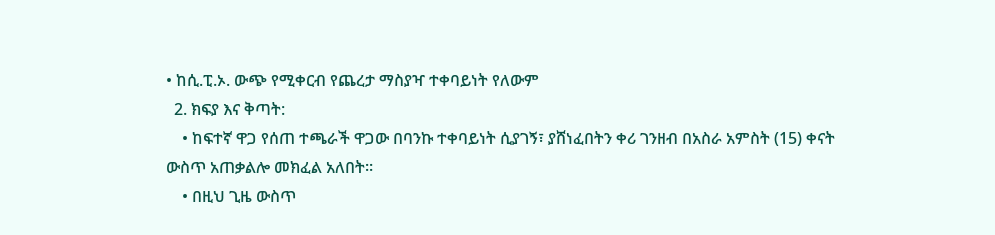• ከሲ.ፒ.ኦ. ውጭ የሚቀርብ የጨረታ ማስያዣ ተቀባይነት የለውም
  2. ክፍያ እና ቅጣት:
    • ከፍተኛ ዋጋ የሰጠ ተጫራች ዋጋው በባንኩ ተቀባይነት ሲያገኝ፣ ያሸነፈበትን ቀሪ ገንዘብ በአስራ አምስት (15) ቀናት ውስጥ አጠቃልሎ መክፈል አለበት።
    • በዚህ ጊዜ ውስጥ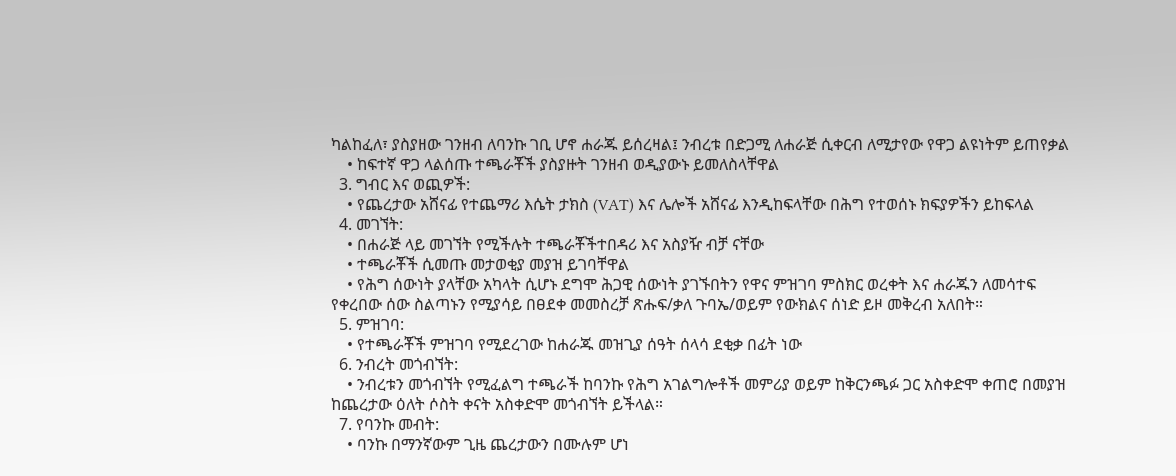ካልከፈለ፣ ያስያዘው ገንዘብ ለባንኩ ገቢ ሆኖ ሐራጁ ይሰረዛል፤ ንብረቱ በድጋሚ ለሐራጅ ሲቀርብ ለሚታየው የዋጋ ልዩነትም ይጠየቃል
    • ከፍተኛ ዋጋ ላልሰጡ ተጫራቾች ያስያዙት ገንዘብ ወዲያውኑ ይመለስላቸዋል
  3. ግብር እና ወጪዎች:
    • የጨረታው አሸናፊ የተጨማሪ እሴት ታክስ (VAT) እና ሌሎች አሸናፊ እንዲከፍላቸው በሕግ የተወሰኑ ክፍያዎችን ይከፍላል
  4. መገኘት:
    • በሐራጅ ላይ መገኘት የሚችሉት ተጫራቾችተበዳሪ እና አስያዥ ብቻ ናቸው
    • ተጫራቾች ሲመጡ መታወቂያ መያዝ ይገባቸዋል
    • የሕግ ሰውነት ያላቸው አካላት ሲሆኑ ደግሞ ሕጋዊ ሰውነት ያገኙበትን የዋና ምዝገባ ምስክር ወረቀት እና ሐራጁን ለመሳተፍ የቀረበው ሰው ስልጣኑን የሚያሳይ በፀደቀ መመስረቻ ጽሑፍ/ቃለ ጉባኤ/ወይም የውክልና ሰነድ ይዞ መቅረብ አለበት።
  5. ምዝገባ:
    • የተጫራቾች ምዝገባ የሚደረገው ከሐራጁ መዝጊያ ሰዓት ሰላሳ ደቂቃ በፊት ነው
  6. ንብረት መጎብኘት:
    • ንብረቱን መጎብኘት የሚፈልግ ተጫራች ከባንኩ የሕግ አገልግሎቶች መምሪያ ወይም ከቅርንጫፉ ጋር አስቀድሞ ቀጠሮ በመያዝ ከጨረታው ዕለት ሶስት ቀናት አስቀድሞ መጎብኘት ይችላል።
  7. የባንኩ መብት:
    • ባንኩ በማንኛውም ጊዜ ጨረታውን በሙሉም ሆነ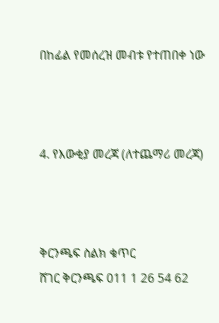በከፊል የመሰረዝ መብቱ የተጠበቀ ነው



4. የእውቂያ መረጃ (ለተጨማሪ መረጃ)



ቅርንጫፍ ስልክ ቁጥር
ሸገር ቅርንጫፍ 011 1 26 54 62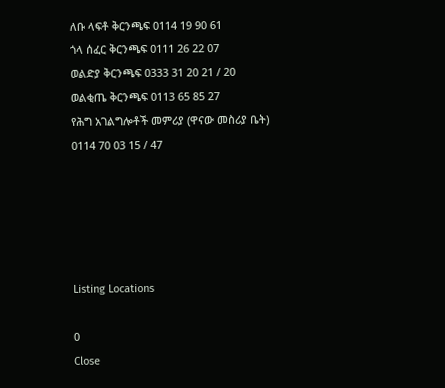ለቡ ላፍቶ ቅርንጫፍ 0114 19 90 61
ጎላ ሰፈር ቅርንጫፍ 0111 26 22 07
ወልድያ ቅርንጫፍ 0333 31 20 21 / 20
ወልቂጤ ቅርንጫፍ 0113 65 85 27
የሕግ አገልግሎቶች መምሪያ (ዋናው መስሪያ ቤት) 0114 70 03 15 / 47





Listing Locations

0
Close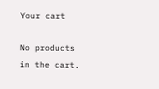Your cart

No products in the cart.